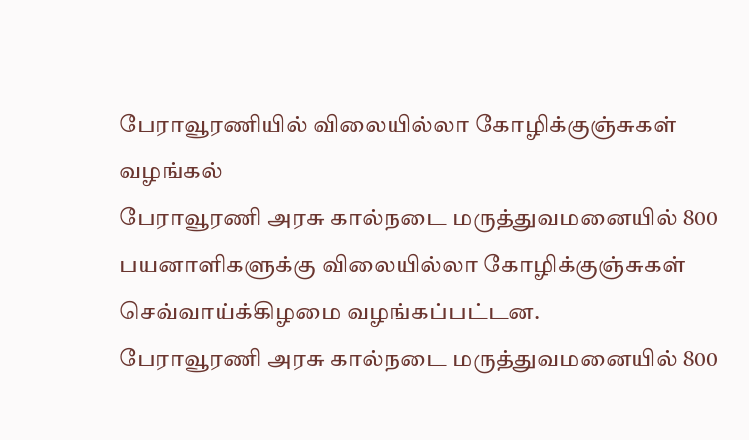பேராவூரணியில் விலையில்லா கோழிக்குஞ்சுகள் வழங்கல்
பேராவூரணி அரசு கால்நடை மருத்துவமனையில் 800 பயனாளிகளுக்கு விலையில்லா கோழிக்குஞ்சுகள் செவ்வாய்க்கிழமை வழங்கப்பட்டன.
பேராவூரணி அரசு கால்நடை மருத்துவமனையில் 800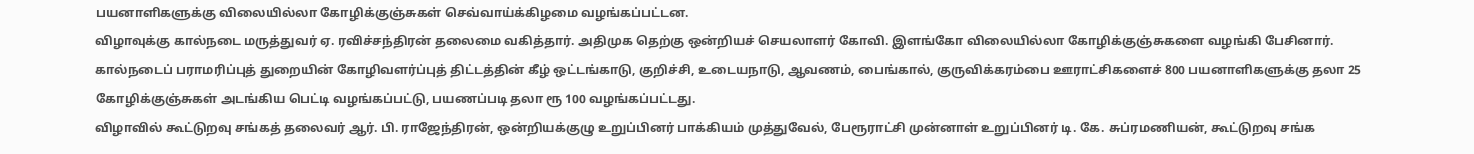பயனாளிகளுக்கு விலையில்லா கோழிக்குஞ்சுகள் செவ்வாய்க்கிழமை வழங்கப்பட்டன.
விழாவுக்கு கால்நடை மருத்துவர் ஏ. ரவிச்சந்திரன் தலைமை வகித்தார். அதிமுக தெற்கு ஒன்றியச் செயலாளர் கோவி. இளங்கோ விலையில்லா கோழிக்குஞ்சுகளை வழங்கி பேசினார்.
கால்நடைப் பராமரிப்புத் துறையின் கோழிவளர்ப்புத் திட்டத்தின் கீழ் ஒட்டங்காடு, குறிச்சி, உடையநாடு, ஆவணம், பைங்கால், குருவிக்கரம்பை ஊராட்சிகளைச் 800 பயனாளிகளுக்கு தலா 25 கோழிக்குஞ்சுகள் அடங்கிய பெட்டி வழங்கப்பட்டு, பயணப்படி தலா ரூ 100 வழங்கப்பட்டது.
விழாவில் கூட்டுறவு சங்கத் தலைவர் ஆர். பி. ராஜேந்திரன், ஒன்றியக்குழு உறுப்பினர் பாக்கியம் முத்துவேல், பேரூராட்சி முன்னாள் உறுப்பினர் டி. கே. சுப்ரமணியன், கூட்டுறவு சங்க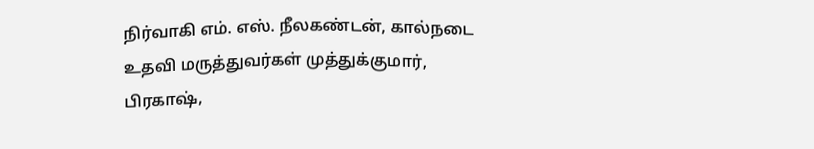நிர்வாகி எம். எஸ். நீலகண்டன், கால்நடை உதவி மருத்துவர்கள் முத்துக்குமார், பிரகாஷ்,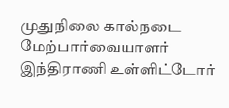முதுநிலை கால்நடை மேற்பார்வையாளர் இந்திராணி உள்ளிட்டோர்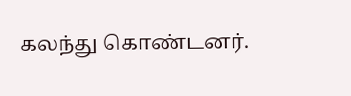கலந்து கொண்டனர்.